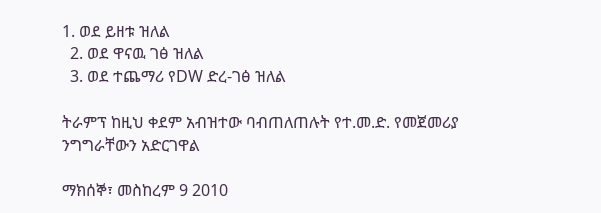1. ወደ ይዘቱ ዝለል
  2. ወደ ዋናዉ ገፅ ዝለል
  3. ወደ ተጨማሪ የDW ድረ-ገፅ ዝለል

ትራምፕ ከዚህ ቀደም አብዝተው ባብጠለጠሉት የተ.መ.ድ. የመጀመሪያ ንግግራቸውን አድርገዋል

ማክሰኞ፣ መስከረም 9 2010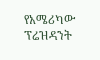የአሜሪካው ፕሬዝዳንት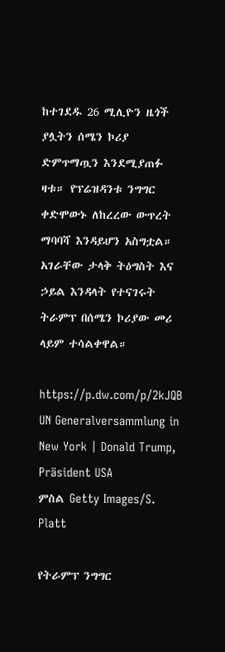ከተገደዱ 26 ሚሊዮን ዜጎች ያሏትን ሰሜን ኮሪያ ድምጥማጧን እንደሚያጠፉ ዛቱ። የፕሬዝዳንቱ ንግግር ቀድሞውኑ ለከረረው ውጥረት ማባባሻ እንዳይሆን አስግቷል። አገራቸው ታላቅ ትዕግስት እና ኃይል እንዳላት የተናገሩት ትራምፕ በሰሜን ኮሪያው መሪ ላይም ተሳልቀዋል።

https://p.dw.com/p/2kJQB
UN Generalversammlung in New York | Donald Trump, Präsident USA
ምስል Getty Images/S. Platt

የትራምፕ ንግግር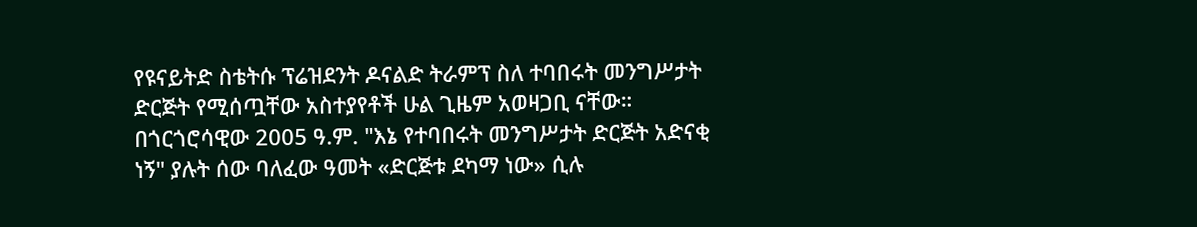የዩናይትድ ስቴትሱ ፕሬዝደንት ዶናልድ ትራምፕ ስለ ተባበሩት መንግሥታት ድርጅት የሚሰጧቸው አስተያየቶች ሁል ጊዜም አወዛጋቢ ናቸው። በጎርጎሮሳዊው 2005 ዓ.ም. "እኔ የተባበሩት መንግሥታት ድርጅት አድናቂ ነኝ" ያሉት ሰው ባለፈው ዓመት «ድርጅቱ ደካማ ነው» ሲሉ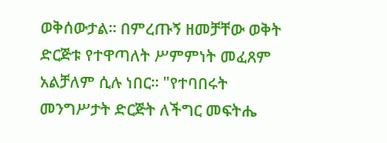ወቅሰውታል። በምረጡኝ ዘመቻቸው ወቅት ድርጅቱ የተዋጣለት ሥምምነት መፈጸም አልቻለም ሲሉ ነበር። "የተባበሩት መንግሥታት ድርጅት ለችግር መፍትሔ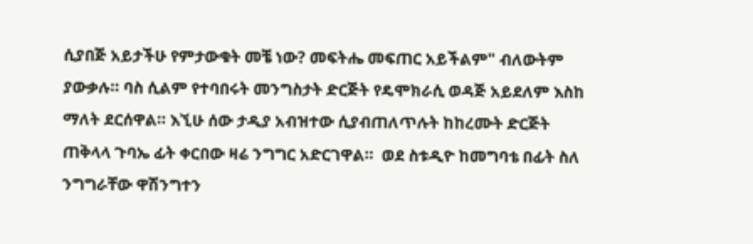ሲያበጅ አይታችሁ የምታውቁት መቼ ነው? መፍትሔ መፍጠር አይችልም" ብለውትም ያውቃሉ። ባስ ሲልም የተባበሩት መንግስታት ድርጅት የዴሞክራሲ ወዳጅ አይደለም እስከ ማለት ደርሰዋል። እኚሁ ሰው ታዲያ አብዝተው ሲያብጠለጥሉት ከከረሙት ድርጅት ጠቅላላ ጉባኤ ፊት ቀርበው ዛሬ ንግግር አድርገዋል።  ወደ ስቱዲዮ ከመግባቴ በፊት ስለ ንግግራቸው ዋሽንግተን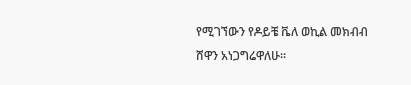የሚገኘውን የዶይቼ ቬለ ወኪል መክብብ ሸዋን አነጋግሬዋለሁ።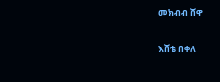መክብብ ሸዋ

እሸቴ በቀለ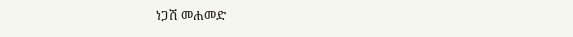ነጋሽ መሐመድ